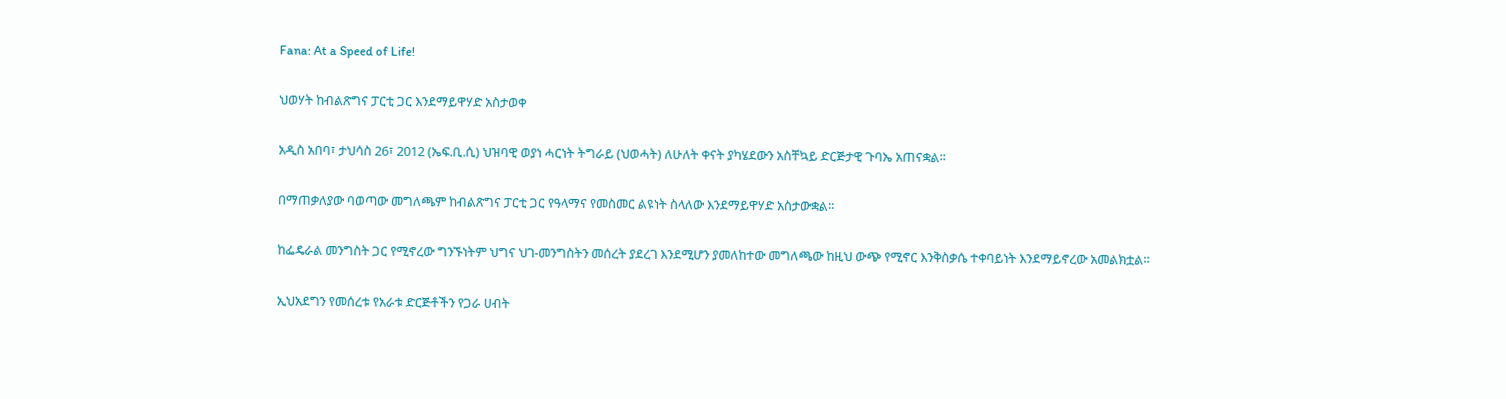Fana: At a Speed of Life!

ህወሃት ከብልጽግና ፓርቲ ጋር እንደማይዋሃድ አስታወቀ

አዲስ አበባ፣ ታህሳስ 26፣ 2012 (ኤፍ.ቢ.ሲ) ህዝባዊ ወያነ ሓርነት ትግራይ (ህወሓት) ለሁለት ቀናት ያካሄደውን አስቸኳይ ድርጅታዊ ጉባኤ አጠናቋል፡፡

በማጠቃለያው ባወጣው መግለጫም ከብልጽግና ፓርቲ ጋር የዓላማና የመስመር ልዩነት ስላለው እንደማይዋሃድ አስታውቋል።

ከፌዴራል መንግስት ጋር የሚኖረው ግንኙነትም ህግና ህገ-መንግስትን መሰረት ያደረገ እንደሚሆን ያመለከተው መግለጫው ከዚህ ውጭ የሚኖር እንቅስቃሴ ተቀባይነት እንደማይኖረው አመልክቷል።

ኢህአደግን የመሰረቱ የአራቱ ድርጅቶችን የጋራ ሀብት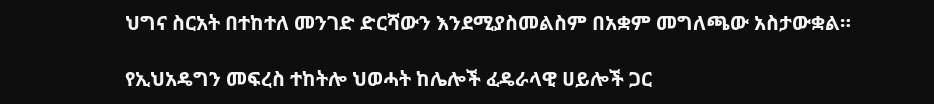ህግና ስርአት በተከተለ መንገድ ድርሻውን እንደሚያስመልስም በአቋም መግለጫው አስታውቋል።

የኢህአዴግን መፍረስ ተከትሎ ህወሓት ከሌሎች ፈዴራላዊ ሀይሎች ጋር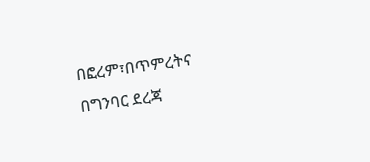በፎረም፣በጥምረትና በግንባር ደረጃ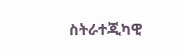ስትራተጂካዊ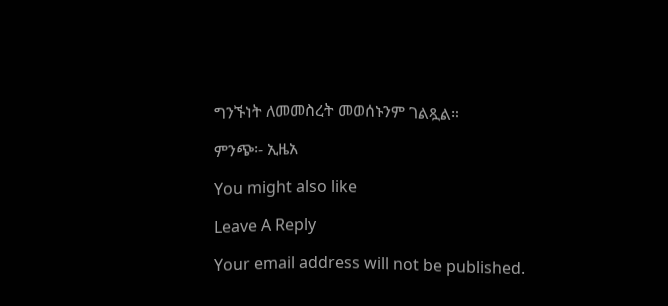ግንኙነት ለመመስረት መወሰኑንም ገልጿል።

ምንጭ፡- ኢዜአ

You might also like

Leave A Reply

Your email address will not be published.